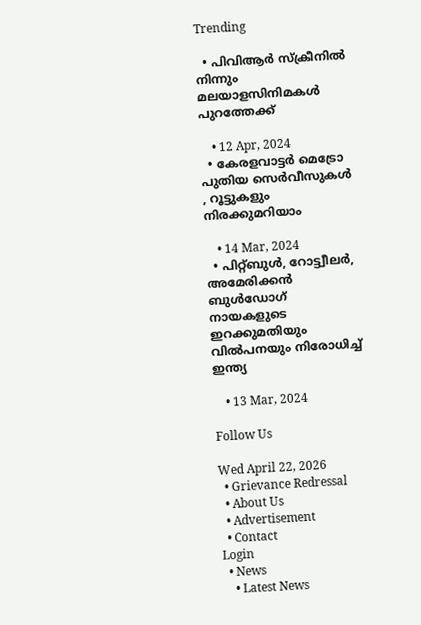Trending

  • പിവിആര്‍ സ്‌ക്രീനില്‍ നിന്നും മലയാളസിനിമകള്‍ പുറത്തേക്ക്‌

    • 12 Apr, 2024
  • കേരളവാട്ടര്‍ മെട്രോ പുതിയ സെര്‍വീസുകള്‍ , റൂട്ടുകളും നിരക്കുമറിയാം

    • 14 Mar, 2024
  • പിറ്റ്‌ബുള്‍, റോട്ട്വീലര്‍, അമേരിക്കന്‍ ബുള്‍ഡോഗ്‌ നായകളുടെ ഇറക്കുമതിയും വില്‍പനയും നിരോധിച്ച്‌ ഇന്ത്യ

    • 13 Mar, 2024

Follow Us

Wed April 22, 2026
  • Grievance Redressal
  • About Us
  • Advertisement
  • Contact
Login
  • News
    • Latest News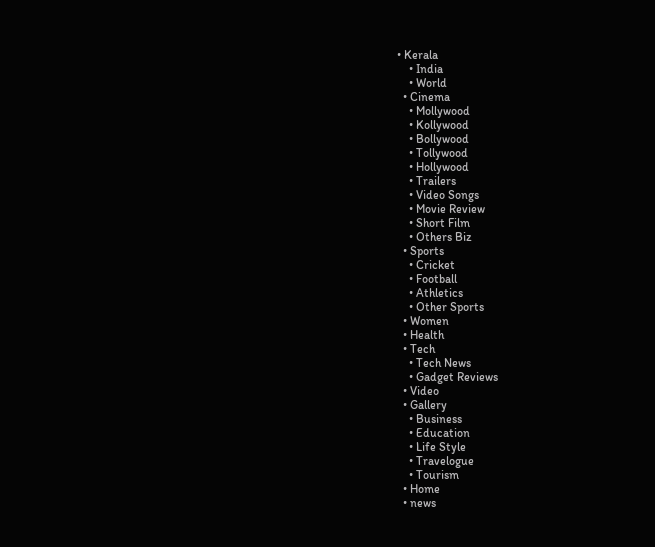• Kerala
    • India
    • World
  • Cinema
    • Mollywood
    • Kollywood
    • Bollywood
    • Tollywood
    • Hollywood
    • Trailers
    • Video Songs
    • Movie Review
    • Short Film
    • Others Biz
  • Sports
    • Cricket
    • Football
    • Athletics
    • Other Sports
  • Women
  • Health
  • Tech
    • Tech News
    • Gadget Reviews
  • Video
  • Gallery
    • Business
    • Education
    • Life Style
    • Travelogue
    • Tourism
  • Home
  • news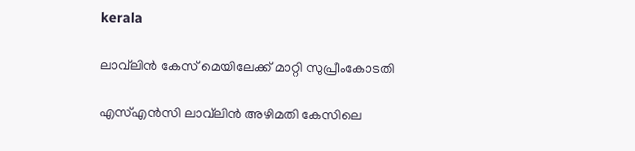kerala

ലാവ്‌ലിന്‍ കേസ്‌ മെയിലേക്ക്‌ മാറ്റി സുപ്രീംകോടതി

എസ്‌എന്‍സി ലാവ്‌ലിന്‍ അഴിമതി കേസിലെ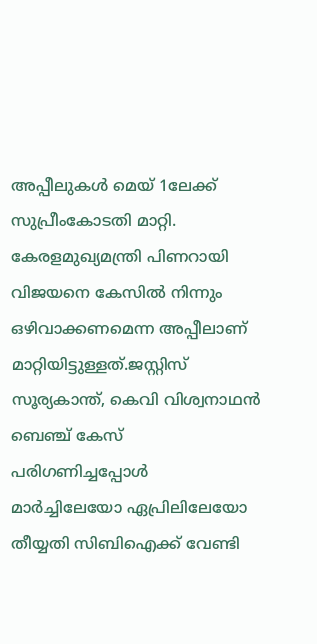അപ്പീലുകള്‍ മെയ്‌ 1ലേക്ക്‌ സുപ്രീംകോടതി മാറ്റി. കേരളമുഖ്യമന്ത്രി പിണറായി വിജയനെ കേസില്‍ നിന്നും ഒഴിവാക്കണമെന്ന അപ്പീലാണ്‌ മാറ്റിയിട്ടുള്ളത്‌.ജസ്റ്റിസ്‌ സൂര്യകാന്ത്‌, കെവി വിശ്വനാഥന്‍ ബെഞ്ച്‌ കേസ്‌ പരിഗണിച്ചപ്പോള്‍ മാര്‍ച്ചിലേയോ ഏപ്രിലിലേയോ തീയ്യതി സിബിഐക്ക്‌ വേണ്ടി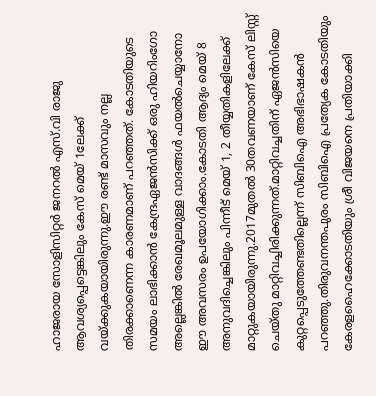ഹാജരായ സോളിസിറ്റര്‍ ജനറല്‍ എസ്‌.വി രാജു ആവശ്യപ്പെട്ടെങ്കിലും കേസ്‌ മെയ്‌ 1ലേക്ക്‌ വയ്‌ക്കുകയായിരുന്നു.ഈ രണ്ട്‌ മാസവും നല്ല തിരക്കാണെന്ന കാരണമാണ്‌ പറഞ്ഞത്‌. കോടതിയുടെ സമയം ലാഭിക്കാന്‍ കേന്ദ്രഏജന്‍സിക്ക്‌ ഒരു ഹിയറിംഗോ അല്ലെങ്കില്‍ രേഖമൂലമുള്ള വാദങ്ങള്‍ ഫയല്‍ചെയ്യാനോ ഈ അവസരം ഉപയോഗിക്കാം.കോടതി ആദ്യം മെയ്‌ 8 അനുവദിച്ചെങ്കിലും പിന്നീട്‌ മെയ്‌ 1, 2 തീയ്യതികളിലേക്ക്‌ മാറ്റുകയായിരുന്നു.2017മുതല്‍ 30തവണയാണ്‌ കേസ്‌ ലിസ്റ്റ്‌ ചെയ്‌തു മാറ്റിവച്ചിരിക്കുന്നത്‌.മാറ്റിവച്ചതിന്‌ ഏജന്‍സിയെ കുറ്റപ്പെടുത്തേണ്ടതില്ലെന്ന്‌ സിബിഐ അഭിഭാഷകന്‍ പറഞ്ഞു.തിരുവനന്തപുരം സിബിഐ പ്രത്യേക കോടതിയും കേരളഹൈക്കോടതിയും ശ്രീ വിജയനെ പ്രതിയാക്കി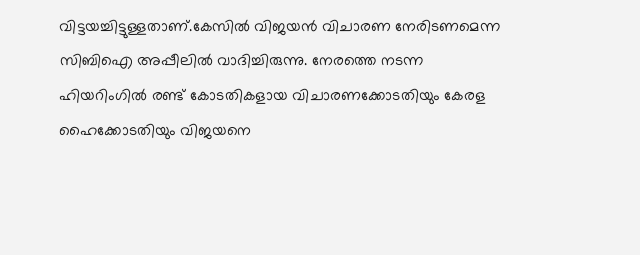വിട്ടയച്ചിട്ടുള്ളതാണ്‌.കേസില്‍ വിജയന്‍ വിചാരണ നേരിടണമെന്ന സിബിഐ അപ്പീലില്‍ വാദിച്ചിരുന്നു. നേരത്തെ നടന്ന ഹിയറിംഗില്‍ രണ്ട്‌ കോടതികളായ വിചാരണക്കോടതിയും കേരള ഹൈക്കോടതിയും വിജയനെ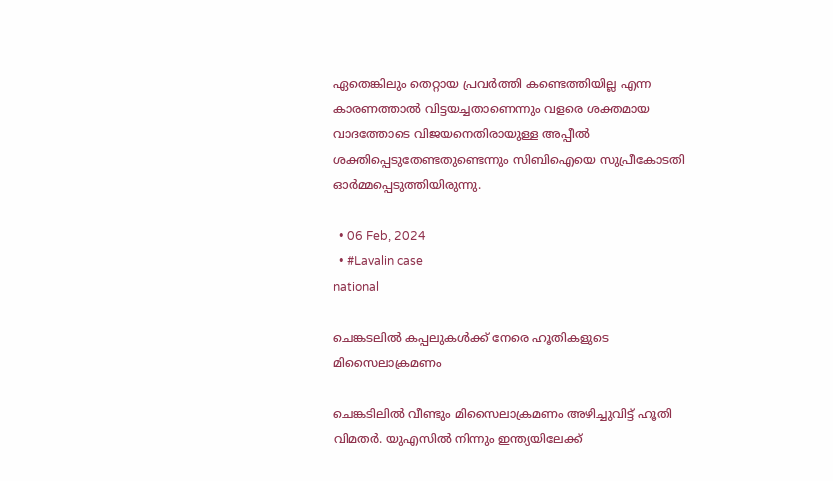ഏതെങ്കിലും തെറ്റായ പ്രവര്‍ത്തി കണ്ടെത്തിയില്ല എന്ന കാരണത്താല്‍ വിട്ടയച്ചതാണെന്നും വളരെ ശക്തമായ വാദത്തോടെ വിജയനെതിരായുള്ള അപ്പീല്‍ ശക്തിപ്പെടുതേണ്ടതുണ്ടെന്നും സിബിഐയെ സുപ്രീകോടതി ഓര്‍മ്മപ്പെടുത്തിയിരുന്നു.

  • 06 Feb, 2024
  • #Lavalin case
national

ചെങ്കടലില്‍ കപ്പലുകള്‍ക്ക്‌ നേരെ ഹൂതികളുടെ മിസൈലാക്രമണം

ചെങ്കടിലില്‍ വീണ്ടും മിസൈലാക്രമണം അഴിച്ചുവിട്ട്‌ ഹൂതി വിമതര്‍. യുഎസില്‍ നിന്നും ഇന്ത്യയിലേക്ക്‌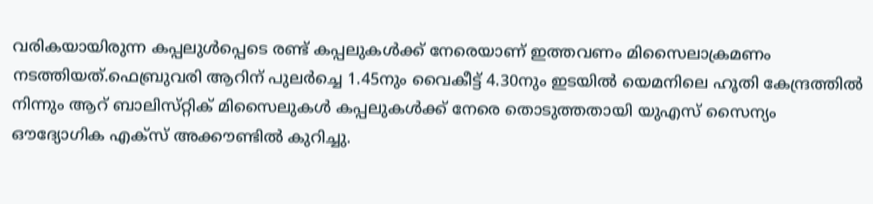വരികയായിരുന്ന കപ്പലുള്‍പ്പെടെ രണ്ട്‌ കപ്പലുകള്‍ക്ക്‌ നേരെയാണ്‌ ഇത്തവണം മിസൈലാക്രമണം നടത്തിയത്‌.ഫെബ്രുവരി ആറിന്‌ പുലര്‍ച്ചെ 1.45നും വൈകീട്ട്‌ 4.30നും ഇടയില്‍ യെമനിലെ ഹൂതി കേന്ദ്രത്തില്‍ നിന്നും ആറ്‌ ബാലിസ്‌റ്റിക്‌ മിസൈലുകള്‍ കപ്പലുകള്‍ക്ക്‌ നേരെ തൊടുത്തതായി യുഎസ്‌ സൈന്യം ഔദ്യോഗിക എക്‌സ്‌ അക്കൗണ്ടില്‍ കുറിച്ചു.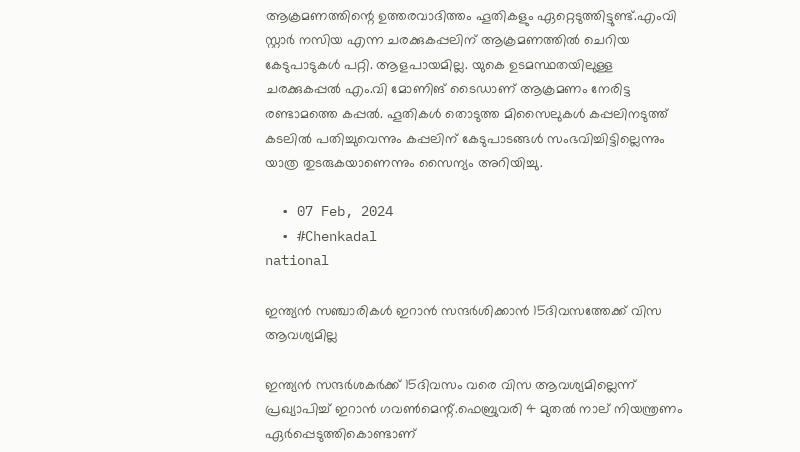ആക്രമണത്തിന്റെ ഉത്തരവാദിത്തം ഹൂതികളും ഏറ്റെടുത്തിട്ടുണ്ട്‌.എംവി സ്റ്റാര്‍ നസിയ എന്ന ചരക്കുകപ്പലിന്‌ ആക്രമണത്തില്‍ ചെറിയ കേടുപാടുകള്‍ പറ്റി. ആളപായമില്ല. യുകെ ഉടമസ്ഥതയിലുള്ള ചരക്കുകപ്പല്‍ എം.വി മോണിങ്‌ ടൈഡാണ്‌ ആക്രമണം നേരിട്ട രണ്ടാമത്തെ കപ്പല്‍. ഹൂതികള്‍ തൊടുത്ത മിസൈലുകള്‍ കപ്പലിനടുത്ത്‌ കടലില്‍ പതിച്ചുവെന്നും കപ്പലിന്‌ കേടുപാടങ്ങള്‍ സംഭവിച്ചിട്ടില്ലെന്നും യാത്ര തുടരുകയാണെന്നും സൈന്യം അറിയിച്ചു.

  • 07 Feb, 2024
  • #Chenkadal
national

ഇന്ത്യന്‍ സഞ്ചാരികള്‍ ഇറാന്‍ സന്ദര്‍ശിക്കാന്‍ 15ദിവസത്തേക്ക്‌ വിസ ആവശ്യമില്ല

ഇന്ത്യന്‍ സന്ദര്‍ശകര്‍ക്ക്‌ 15ദിവസം വരെ വിസ ആവശ്യമില്ലെന്ന്‌ പ്രഖ്യാപിച്ച്‌ ഇറാന്‍ ഗവണ്‍മെന്റ്‌.ഫെബ്രുവരി 4 മുതല്‍ നാല്‌ നിയന്ത്രണം ഏര്‍പ്പെടുത്തികൊണ്ടാണ്‌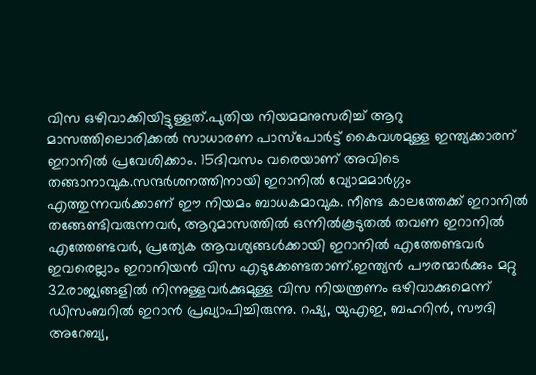വിസ ഒഴിവാക്കിയിട്ടുള്ളത്‌.പുതിയ നിയമമനുസരിച്ച്‌ ആറു മാസത്തിലൊരിക്കല്‍ സാധാരണ പാസ്‌പോര്‍ട്ട്‌ കൈവശമുള്ള ഇന്ത്യക്കാരന്‌ ഇറാനില്‍ പ്രവേശിക്കാം. 15ദിവസം വരെയാണ്‌ അവിടെ തങ്ങാനാവുക.സന്ദര്‍ശനത്തിനായി ഇറാനില്‍ വ്യോമമാര്‍ഗ്ഗം എത്തുന്നവര്‍ക്കാണ്‌ ഈ നിയമം ബാധകമാവുക. നീണ്ട കാലത്തേക്ക്‌ ഇറാനില്‍ തങ്ങേണ്ടിവരുന്നവര്‍, ആറുമാസത്തില്‍ ഒന്നില്‍കൂടുതല്‍ തവണ ഇറാനില്‍ എത്തേണ്ടവര്‍, പ്രത്യേക ആവശ്യങ്ങള്‍ക്കായി ഇറാനില്‍ എത്തേണ്ടവര്‍ ഇവരെല്ലാം ഇറാനിയന്‍ വിസ എടുക്കേണ്ടതാണ്‌.ഇന്ത്യന്‍ പൗരന്മാര്‍ക്കും മറ്റു 32രാജ്യങ്ങളില്‍ നിന്നുള്ളവര്‍ക്കുമുള്ള വിസ നിയന്ത്രണം ഒഴിവാക്കുമെന്ന്‌ ഡിസംബറില്‍ ഇറാന്‍ പ്രഖ്യാപിച്ചിരുന്നു. റഷ്യ, യുഎഇ, ബഹറിന്‍, സൗദി അറേബ്യ,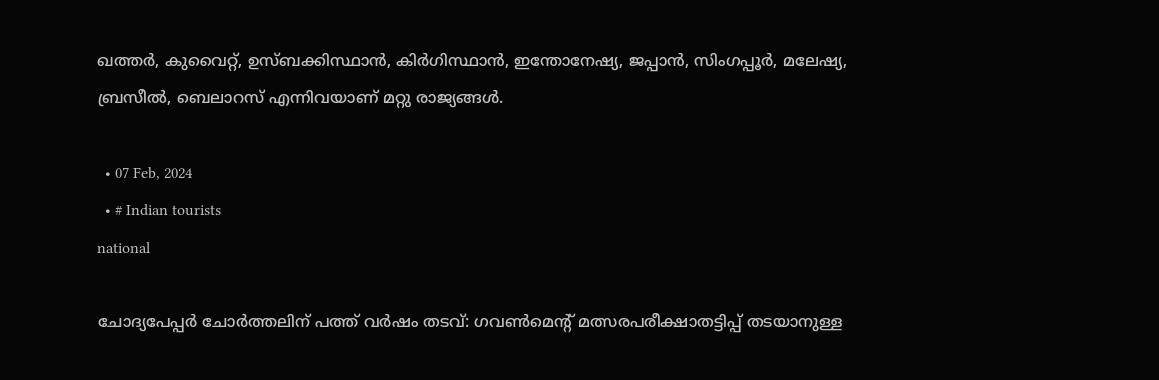ഖത്തര്‍, കുവൈറ്റ്‌, ഉസ്‌ബക്കിസ്ഥാന്‍, കിര്‍ഗിസ്ഥാന്‍, ഇന്തോനേഷ്യ, ജപ്പാന്‍, സിംഗപ്പൂര്‍, മലേഷ്യ, ബ്രസീല്‍, ബെലാറസ്‌ എന്നിവയാണ്‌ മറ്റു രാജ്യങ്ങള്‍.

  • 07 Feb, 2024
  • # Indian tourists
national

ചോദ്യപേപ്പര്‍ ചോര്‍ത്തലിന്‌ പത്ത്‌ വര്‍ഷം തടവ്‌: ഗവണ്‍മെന്റ്‌ മത്സരപരീക്ഷാതട്ടിപ്പ്‌ തടയാനുള്ള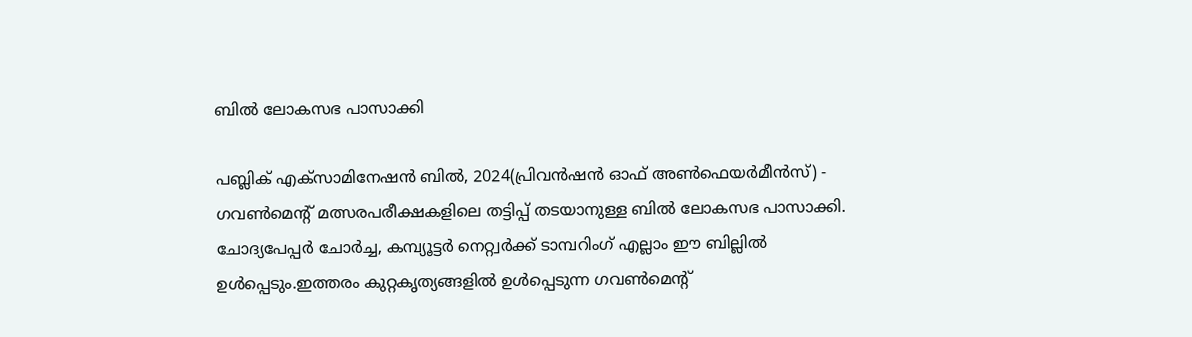ബില്‍ ലോകസഭ പാസാക്കി

പബ്ലിക്‌ എക്‌സാമിനേഷന്‍ ബില്‍, 2024(പ്രിവന്‍ഷന്‍ ഓഫ്‌ അണ്‍ഫെയര്‍മീന്‍സ്‌) - ഗവണ്‍മെന്റ്‌ മത്സരപരീക്ഷകളിലെ തട്ടിപ്പ്‌ തടയാനുള്ള ബില്‍ ലോകസഭ പാസാക്കി. ചോദ്യപേപ്പര്‍ ചോര്‍ച്ച, കമ്പ്യൂട്ടര്‍ നെറ്റ്വര്‍ക്ക്‌ ടാമ്പറിംഗ്‌ എല്ലാം ഈ ബില്ലില്‍ ഉള്‍പ്പെടും.ഇത്തരം കുറ്റകൃത്യങ്ങളില്‍ ഉള്‍പ്പെടുന്ന ഗവണ്‍മെന്റ്‌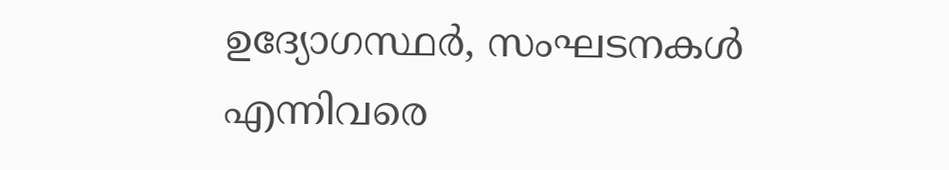ഉദ്യോഗസ്ഥര്‍, സംഘടനകള്‍ എന്നിവരെ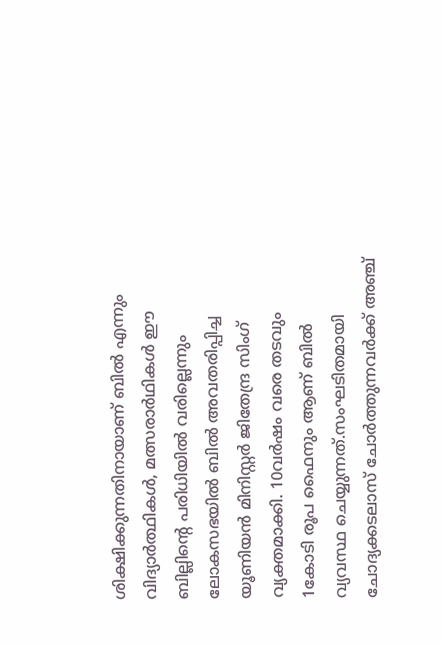ശിക്ഷിക്കുന്നതിനായാണ്‌ ബില്‍ എന്നും വിദ്യാര്‍ത്ഥികള്‍, മത്സരാര്‍ഥികള്‍ ഈ ബില്ലിന്റെ പരിധിയില്‍ വരില്ലെന്നും ലോകസഭയില്‍ ബില്‍ അവതരിപ്പിച്ച യൂണിയന്‍ മിനിസ്റ്റര്‍ ജിതേന്ദ്ര സിംഗ്‌ വ്യക്തമാക്കി. 10വര്‍ഷം വരെ തടവും 1കോടി രൂപ ഫൈനും ആണ്‌ ബില്‍ വ്യവസ്ഥ ചെയ്യുന്നത്‌.സംഘടിതമായി ചോദ്യക്കടലാസ്‌ ചോര്‍ത്തുന്നവര്‍ക്ക്‌ അഞ്ച്‌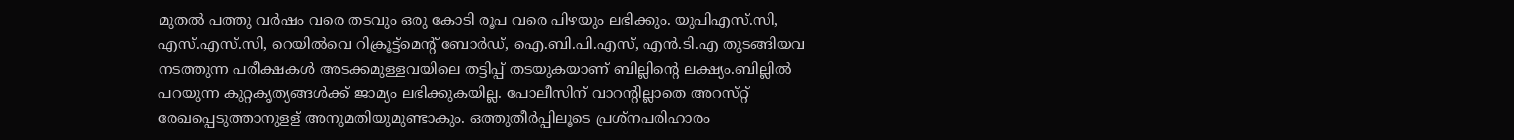മുതല്‍ പത്തു വര്‍ഷം വരെ തടവും ഒരു കോടി രൂപ വരെ പിഴയും ലഭിക്കും. യുപിഎസ്‌.സി, എസ്‌.എസ്‌.സി, റെയില്‍വെ റിക്രൂട്ട്‌മെന്റ്‌ ബോര്‍ഡ്‌, ഐ.ബി.പി.എസ്‌, എന്‍.ടി.എ തുടങ്ങിയവ നടത്തുന്ന പരീക്ഷകള്‍ അടക്കമുള്ളവയിലെ തട്ടിപ്പ്‌ തടയുകയാണ്‌ ബില്ലിന്റെ ലക്ഷ്യം.ബില്ലില്‍ പറയുന്ന കുറ്റകൃത്യങ്ങള്‍ക്ക്‌ ജാമ്യം ലഭിക്കുകയില്ല. പോലീസിന്‌ വാറന്റില്ലാതെ അറസ്‌റ്റ്‌ രേഖപ്പെടുത്താനുളള്‌ അനുമതിയുമുണ്ടാകും. ഒത്തുതീര്‍പ്പിലൂടെ പ്രശ്‌നപരിഹാരം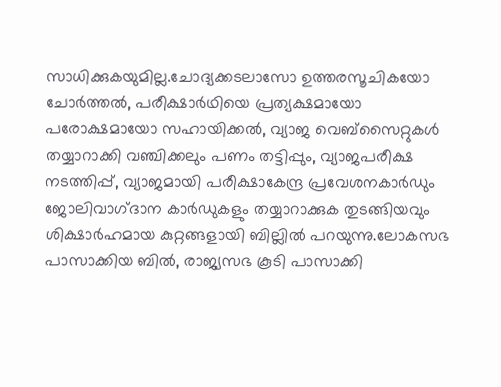സാധിക്കുകയുമില്ല.ചോദ്യക്കടലാസോ ഉത്തരസൂചികയോ ചോര്‍ത്തല്‍, പരീക്ഷാര്‍ഥിയെ പ്രത്യക്ഷമായോ പരോക്ഷമായോ സഹായിക്കല്‍, വ്യാജ വെബ്‌സൈറ്റുകള്‍ തയ്യാറാക്കി വഞ്ചിക്കലും പണം തട്ടിപ്പും, വ്യാജപരീക്ഷ നടത്തിപ്പ്‌, വ്യാജമായി പരീക്ഷാകേന്ദ്ര പ്രവേശനകാര്‍ഡും ജോലിവാഗ്‌ദാന കാര്‍ഡുകളും തയ്യാറാക്കുക തുടങ്ങിയവും ശിക്ഷാര്‍ഹമായ കുറ്റങ്ങളായി ബില്ലില്‍ പറയുന്നു.ലോകസഭ പാസാക്കിയ ബില്‍, രാജ്യസഭ കൂടി പാസാക്കി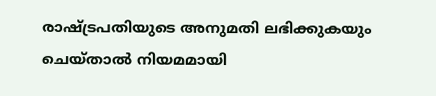രാഷ്ട്രപതിയുടെ അനുമതി ലഭിക്കുകയും ചെയ്‌താല്‍ നിയമമായി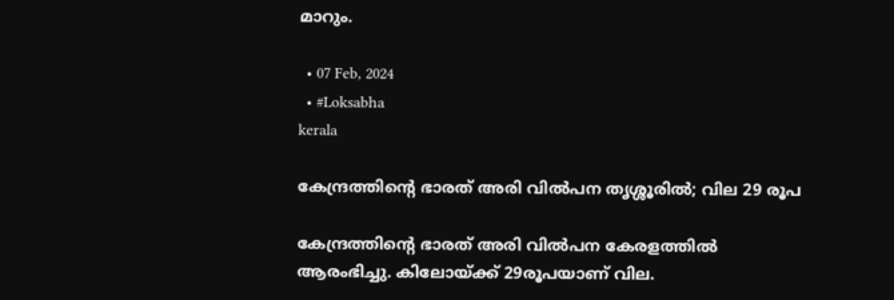മാറും.

  • 07 Feb, 2024
  • #Loksabha
kerala

കേന്ദ്രത്തിന്റെ ഭാരത്‌ അരി വില്‍പന തൃശ്ശൂരില്‍; വില 29 രൂപ

കേന്ദ്രത്തിന്റെ ഭാരത്‌ അരി വില്‍പന കേരളത്തില്‍ ആരംഭിച്ചു. കിലോയ്‌ക്ക്‌ 29രൂപയാണ്‌ വില.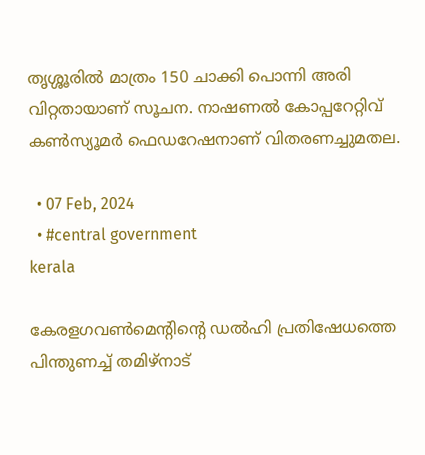തൃശ്ശൂരില്‍ മാത്രം 150 ചാക്കി പൊന്നി അരി വിറ്റതായാണ്‌ സൂചന. നാഷണല്‍ കോപ്പറേറ്റിവ്‌ കണ്‍സ്യൂമര്‍ ഫെഡറേഷനാണ്‌ വിതരണച്ചുമതല.

  • 07 Feb, 2024
  • #central government
kerala

കേരളഗവണ്‍മെന്റിന്റെ ഡല്‍ഹി പ്രതിഷേധത്തെ പിന്തുണച്ച്‌ തമിഴ്‌നാട്‌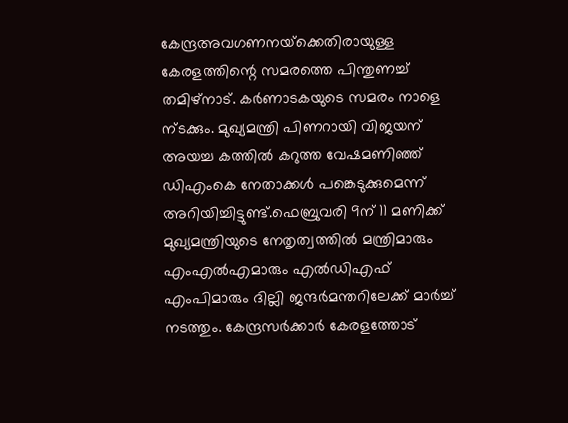കേന്ദ്രഅവഗണനയ്‌ക്കെതിരായുള്ള കേരളത്തിന്റെ സമരത്തെ പിന്തുണച്ച്‌ തമിഴ്‌നാട്‌. കര്‍ണാടകയുടെ സമരം നാളെ ന്‌ടക്കും. മുഖ്യമന്ത്രി പിണറായി വിജയന്‌ അയച്ച കത്തില്‍ കറുത്ത വേഷമണിഞ്ഞ്‌ ഡിഎംകെ നേതാക്കള്‍ പങ്കെടുക്കുമെന്ന്‌ അറിയിച്ചിട്ടുണ്ട്‌.ഫെബ്രുവരി 9ന്‌ 11 മണിക്ക്‌ മുഖ്യമന്ത്രിയുടെ നേതൃത്വത്തില്‍ മന്ത്രിമാരും എംഎല്‍എമാരും എല്‍ഡിഎഫ്‌ എംപിമാരും ദില്ലി ജന്ദര്‍മന്തറിലേക്ക്‌ മാര്‍ച്ച്‌ നടത്തും. കേന്ദ്രസര്‍ക്കാര്‍ കേരളത്തോട്‌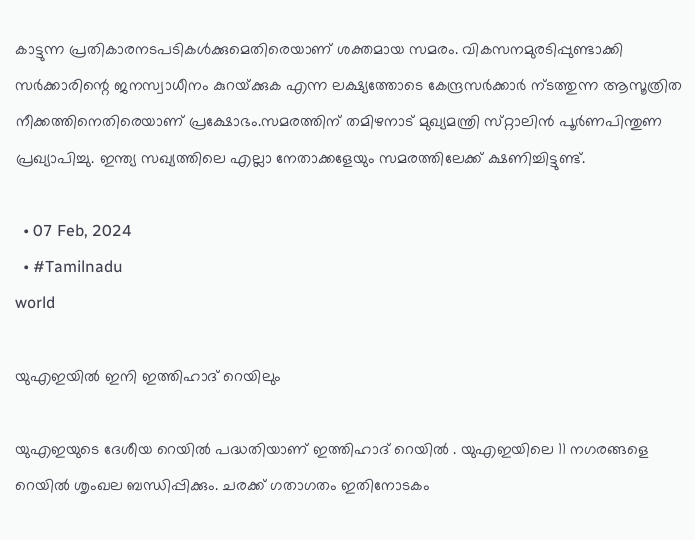കാട്ടുന്ന പ്രതികാരനടപടികള്‍ക്കുമെതിരെയാണ്‌ ശക്തമായ സമരം. വികസനമുരടിപ്പുണ്ടാക്കി സര്‍ക്കാരിന്റെ ജനസ്വാധീനം കുറയ്‌ക്കുക എന്ന ലക്ഷ്യത്തോടെ കേന്ദ്രസര്‍ക്കാര്‍ ന്‌ടത്തുന്ന ആസൂത്രിത നീക്കത്തിനെതിരെയാണ്‌ പ്രക്ഷോഭം.സമരത്തിന്‌ തമിഴനാട്‌ മുഖ്യമന്ത്രി സ്‌റ്റാലിന്‍ പൂര്‍ണപിന്തുണ പ്രഖ്യാപിച്ചു. ഇന്ത്യ സഖ്യത്തിലെ എല്ലാ നേതാക്കളേയും സമരത്തിലേക്ക്‌ ക്ഷണിച്ചിട്ടുണ്ട്‌.

  • 07 Feb, 2024
  • #Tamilnadu
world

യുഎഇയില്‍ ഇനി ഇത്തിഹാദ്‌ റെയിലും

യുഎഇയുടെ ദേശീയ റെയില്‍ പദ്ധതിയാണ്‌ ഇത്തിഹാദ്‌ റെയില്‍ . യുഎഇയിലെ 11 നഗരങ്ങളെ റെയില്‍ ശൃംഖല ബന്ധിപ്പിക്കും. ചരക്ക്‌ ഗതാഗതം ഇതിനോടകം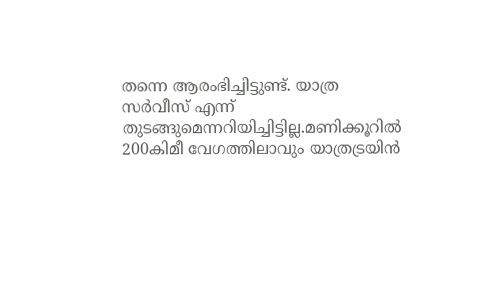തന്നെ ആരംഭിച്ചിട്ടുണ്ട്‌. യാത്ര സര്‍വീസ്‌ എന്ന്‌ തുടങ്ങുമെന്നറിയിച്ചിട്ടില്ല.മണിക്കൂറില്‍ 200കിമീ വേഗത്തിലാവും യാത്രട്രയിന്‍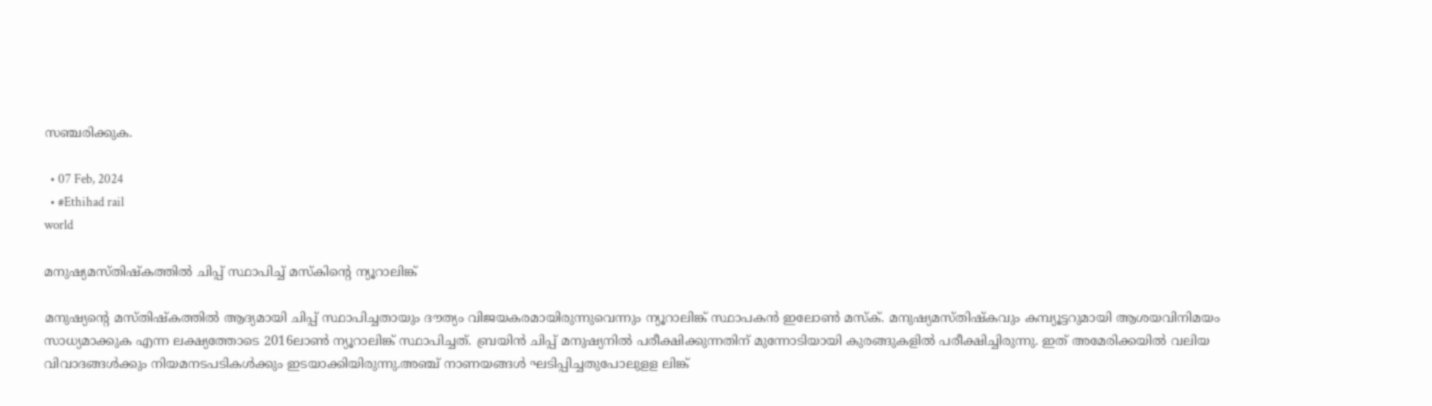സഞ്ചരിക്കുക.

  • 07 Feb, 2024
  • #Ethihad rail
world

മനുഷ്യമസ്‌തിഷ്‌കത്തില്‍ ചിപ്പ്‌ സ്ഥാപിച്ച്‌ മസ്‌കിന്റെ ന്യൂറാലിങ്ക്‌

മനുഷ്യന്റെ മസ്‌തിഷ്‌കത്തില്‍ ആദ്യമായി ചിപ്പ്‌ സ്ഥാപിച്ചതായും ദൗത്യം വിജയകരമായിരുന്നുവെന്നും ന്യൂറാലിങ്ക്‌ സ്ഥാപകന്‍ ഇലോണ്‍ മസ്‌ക്‌. മനുഷ്യമസ്‌തിഷ്‌കവും കമ്പ്യൂട്ടറുമായി ആശയവിനിമയം സാധ്യമാക്കുക എന്ന ലക്ഷ്യത്തോടെ 2016ലാണ്‍ ന്യൂറാലിങ്ക്‌ സ്ഥാപിച്ചത്‌. ബ്രയിന്‍ ചിപ്പ്‌ മനുഷ്യനില്‍ പരീക്ഷിക്കുന്നതിന്‌ മുന്നോടിയായി കുരങ്ങുകളില്‍ പരീക്ഷിച്ചിരുന്നു. ഇത്‌ അമേരിക്കയില്‍ വലിയ വിവാദങ്ങള്‍ക്കും നിയമനടപടികള്‍ക്കും ഇടയാക്കിയിരുന്നു.അഞ്ച്‌ നാണയങ്ങള്‍ ഘടിപ്പിച്ചതുപോലുളള ലിങ്ക്‌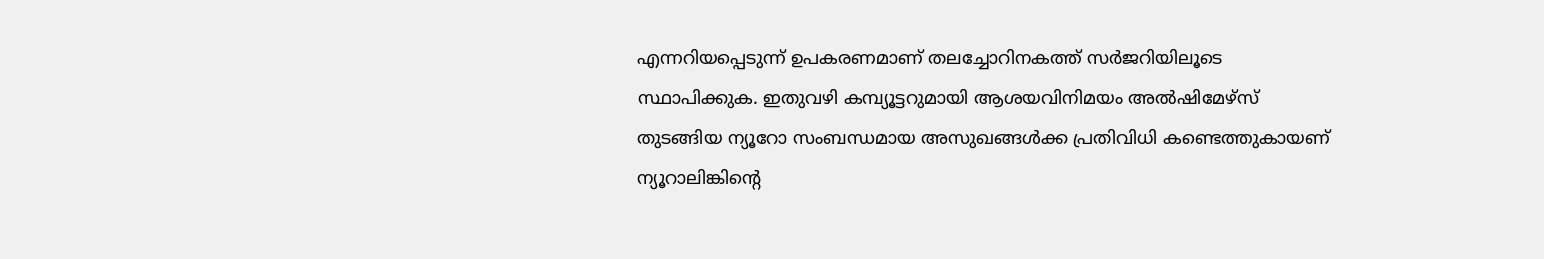എന്നറിയപ്പെടുന്ന്‌ ഉപകരണമാണ്‌ തലച്ചോറിനകത്ത്‌ സര്‍ജറിയിലൂടെ സ്ഥാപിക്കുക. ഇതുവഴി കമ്പ്യൂട്ടറുമായി ആശയവിനിമയം അല്‍ഷിമേഴ്‌സ്‌ തുടങ്ങിയ ന്യൂറോ സംബന്ധമായ അസുഖങ്ങള്‍ക്ക പ്രതിവിധി കണ്ടെത്തുകായണ്‌ ന്യൂറാലിങ്കിന്റെ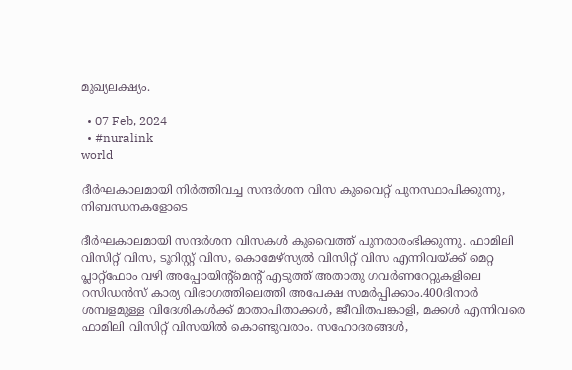മുഖ്യലക്ഷ്യം.

  • 07 Feb, 2024
  • #nuralink
world

ദീര്‍ഘകാലമായി നിര്‍ത്തിവച്ച സന്ദര്‍ശന വിസ കുവൈറ്റ്‌ പുനസ്ഥാപിക്കുന്നു, നിബന്ധനകളോടെ

ദീര്‍ഘകാലമായി സന്ദര്‍ശന വിസകള്‍ കുവൈത്ത്‌ പുനരാരംഭിക്കുന്നു. ഫാമിലി വിസിറ്റ്‌ വിസ, ടൂറിസ്റ്റ്‌ വിസ, കൊമേഴ്‌സ്യല്‍ വിസിറ്റ്‌ വിസ എന്നിവയ്‌ക്ക്‌ മെറ്റ പ്ലാറ്റ്‌ഫോം വഴി അപ്പോയിന്റ്‌മെന്റ്‌ എടുത്ത്‌ അതാതു ഗവര്‍ണറേറ്റുകളിലെ റസിഡന്‍സ്‌ കാര്യ വിഭാഗത്തിലെത്തി അപേക്ഷ സമര്‍പ്പിക്കാം.400ദിനാര്‍ ശമ്പളമുള്ള വിദേശികള്‍ക്ക്‌ മാതാപിതാക്കള്‍, ജീവിതപങ്കാളി, മക്കള്‍ എന്നിവരെ ഫാമിലി വിസിറ്റ്‌ വിസയില്‍ കൊണ്ടുവരാം. സഹോദരങ്ങള്‍,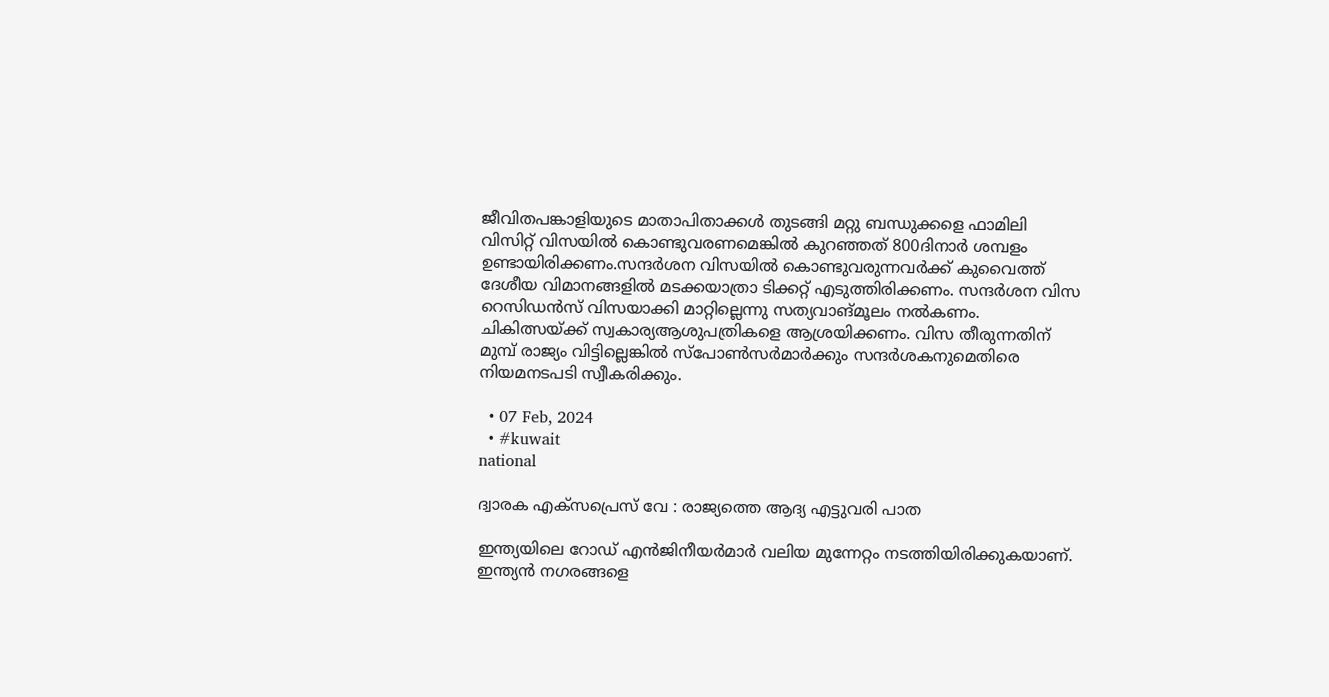ജീവിതപങ്കാളിയുടെ മാതാപിതാക്കള്‍ തുടങ്ങി മറ്റു ബന്ധുക്കളെ ഫാമിലി വിസിറ്റ്‌ വിസയില്‍ കൊണ്ടുവരണമെങ്കില്‍ കുറഞ്ഞത്‌ 800ദിനാര്‍ ശമ്പളം ഉണ്ടായിരിക്കണം.സന്ദര്‍ശന വിസയില്‍ കൊണ്ടുവരുന്നവര്‍ക്ക്‌ കുവൈത്ത്‌ ദേശീയ വിമാനങ്ങളില്‍ മടക്കയാത്രാ ടിക്കറ്റ്‌ എടുത്തിരിക്കണം. സന്ദര്‍ശന വിസ റെസിഡന്‍സ്‌ വിസയാക്കി മാറ്റില്ലെന്നു സത്യവാങ്‌മൂലം നല്‍കണം. ചികിത്സയ്‌ക്ക്‌ സ്വകാര്യആശുപത്രികളെ ആശ്രയിക്കണം. വിസ തീരുന്നതിന്‌ മുമ്പ്‌ രാജ്യം വിട്ടില്ലെങ്കില്‍ സ്‌പോണ്‍സര്‍മാര്‍ക്കും സന്ദര്‍ശകനുമെതിരെ നിയമനടപടി സ്വീകരിക്കും.

  • 07 Feb, 2024
  • #kuwait
national

ദ്വാരക എക്‌സപ്രെസ്‌ വേ : രാജ്യത്തെ ആദ്യ എട്ടുവരി പാത

ഇന്ത്യയിലെ റോഡ്‌ എന്‍ജിനീയര്‍മാര്‍ വലിയ മുന്നേറ്റം നടത്തിയിരിക്കുകയാണ്‌. ഇന്ത്യന്‍ നഗരങ്ങളെ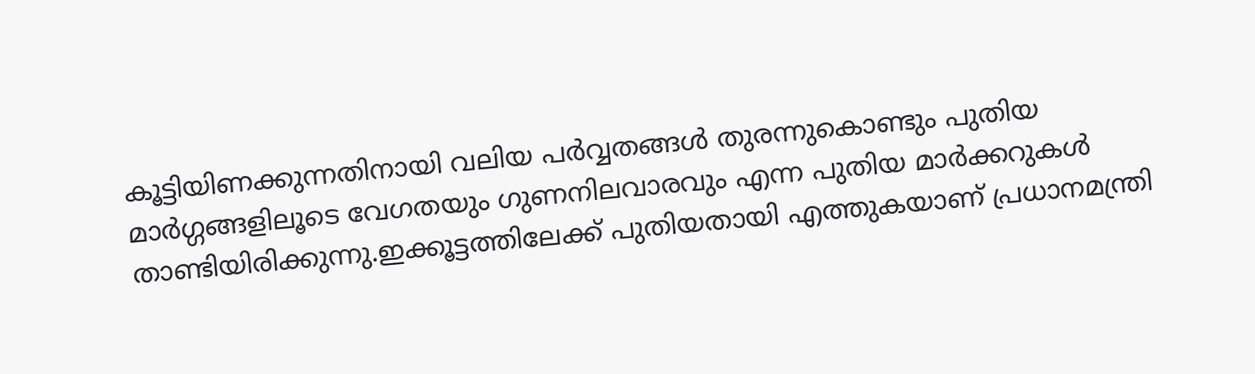കൂട്ടിയിണക്കുന്നതിനായി വലിയ പര്‍വ്വതങ്ങള്‍ തുരന്നുകൊണ്ടും പുതിയ മാര്‍ഗ്ഗങ്ങളിലൂടെ വേഗതയും ഗുണനിലവാരവും എന്ന പുതിയ മാര്‍ക്കറുകള്‍ താണ്ടിയിരിക്കുന്നു.ഇക്കൂട്ടത്തിലേക്ക്‌ പുതിയതായി എത്തുകയാണ്‌ പ്രധാനമന്ത്രി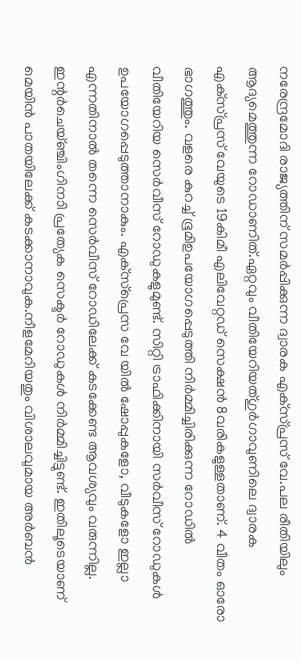നരേന്ദ്രമോദി രാജ്യത്തിന്‌ സമര്‍പ്പിക്കുന്ന ദ്വാരക എക്‌സ്‌പ്രസ്‌ വേ.പല രീതിയിലും ആദ്യമെത്തുന്ന റോഡാണിത്‌.ഏറ്റവും വീതിയേറിയത്‌ഗുര്‍ഗാവുണിലെ ദ്വാരക എക്‌സ്‌പ്രസ്‌ വേയുടെ 19കിമീ എലിവേറ്റഡ്‌ സെക്ഷന്‍ 8വരികളുള്ളതാണ്‌. 4 വീതം ഓരോ ഭാഗത്തും. വളരെ കുറച്ച്‌ ഭൂമിഉപയോഗപ്പെടുത്തി നിര്‍മ്മിച്ചിരിക്കുന്ന റോഡില്‍ വീതിയേറിയ സെര്‍വീസ്‌ റോഡുകളുമുണ്ട്‌. സിറ്റി ട്രാഫിക്കിനായി സര്‍വീസ്‌ റോഡുകള്‍ ഉപയോഗപ്പെടുത്താനാകും. എക്‌സ്‌പ്രെസ വേ യില്‍ ഷോപ്പുകളോ, വീടുകളോ ഇല്ലാ എന്നതിനാല്‍ തന്നെ സെര്‍വീസ്‌ റോഡിലേക്ക്‌ കടക്കേണ്ട ആവശ്യവും വരുന്നില്ല. ഇന്റര്‍ചെയ്‌ഞ്ചിംഗിനാി പ്രത്യേക സെക്ടര്‍ റോഡുകള്‍ നിര്‍മ്മിച്ചിട്ടുണ്ട്‌. ഇതിലൂടെയാണ്‌ മെയിന്‍ പാതയിലേക്ക്‌ കടക്കാനാവുക.നീളമേറിയതും വിശാലവുമായ അര്‍ബന്‍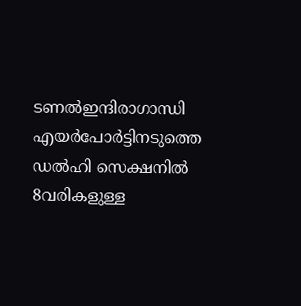ടണല്‍ഇന്ദിരാഗാന്ധി എയര്‍പോര്‍ട്ടിനടുത്തെ ഡല്‍ഹി സെക്ഷനില്‍ 8വരികളുള്ള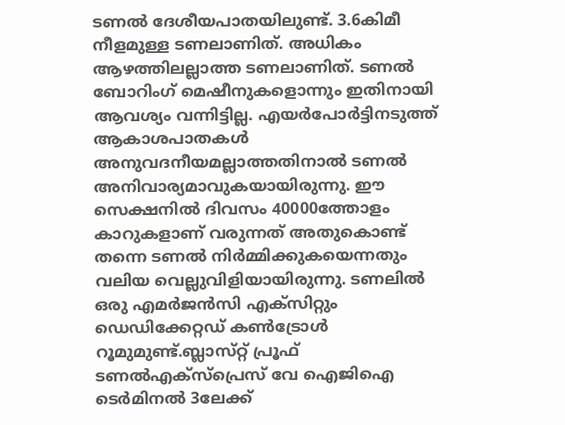ടണല്‍ ദേശീയപാതയിലുണ്ട്‌. 3.6കിമീ നീളമുള്ള ടണലാണിത്‌. അധികം ആഴത്തിലല്ലാത്ത ടണലാണിത്‌. ടണല്‍ ബോറിംഗ്‌ മെഷീനുകളൊന്നും ഇതിനായി ആവശ്യം വന്നിട്ടില്ല. എയര്‍പോര്‍ട്ടിനടുത്ത്‌ ആകാശപാതകള്‍ അനുവദനീയമല്ലാത്തതിനാല്‍ ടണല്‍ അനിവാര്യമാവുകയായിരുന്നു. ഈ സെക്ഷനില്‍ ദിവസം 40000ത്തോളം കാറുകളാണ്‌ വരുന്നത്‌ അതുകൊണ്ട്‌ തന്നെ ടണല്‍ നിര്‍മ്മിക്കുകയെന്നതും വലിയ വെല്ലുവിളിയായിരുന്നു. ടണലില്‍ ഒരു എമര്‍ജന്‍സി എക്‌സിറ്റും ഡെഡിക്കേറ്റഡ്‌ കണ്‍ട്രോള്‍ റൂമുമുണ്ട്‌.ബ്ലാസ്‌റ്റ്‌ പ്രൂഫ്‌ ടണല്‍എക്‌സ്‌പ്രെസ്‌ വേ ഐജിഐ ടെര്‍മിനല്‍ 3ലേക്ക്‌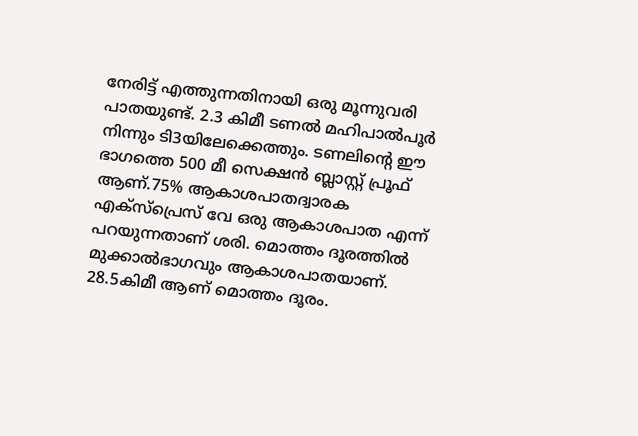നേരിട്ട്‌ എത്തുന്നതിനായി ഒരു മൂന്നുവരി പാതയുണ്ട്‌. 2.3 കിമീ ടണല്‍ മഹിപാല്‍പൂര്‍ നിന്നും ടി3യിലേക്കെത്തും. ടണലിന്റെ ഈ ഭാഗത്തെ 500 മീ സെക്ഷന്‍ ബ്ലാസ്റ്റ്‌ പ്രൂഫ്‌ ആണ്‌.75% ആകാശപാതദ്വാരക എക്‌സ്‌പ്രെസ്‌ വേ ഒരു ആകാശപാത എന്ന്‌ പറയുന്നതാണ്‌ ശരി. മൊത്തം ദൂരത്തില്‍ മുക്കാല്‍ഭാഗവും ആകാശപാതയാണ്‌. 28.5കിമീ ആണ്‌ മൊത്തം ദൂരം.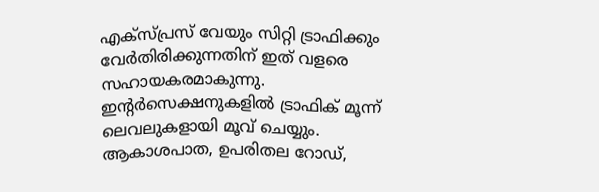എക്‌സ്‌പ്രസ്‌ വേയും സിറ്റി ട്രാഫിക്കും വേര്‍തിരിക്കുന്നതിന്‌ ഇത്‌ വളരെ സഹായകരമാകുന്നു. ഇന്റര്‍സെക്ഷനുകളില്‍ ട്രാഫിക്‌ മൂന്ന്‌ ലെവലുകളായി മൂവ്‌ ചെയ്യും. ആകാശപാത, ഉപരിതല റോഡ്‌,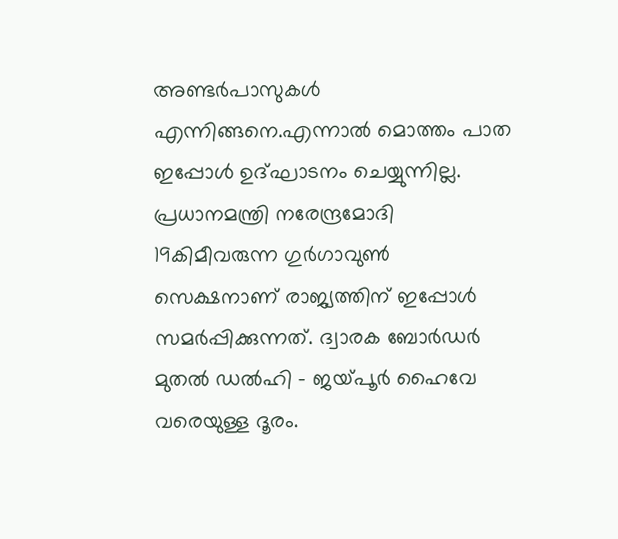അണ്ടര്‍പാസുകള്‍ എന്നിങ്ങനെ.എന്നാല്‍ മൊത്തം പാത ഇപ്പോള്‍ ഉദ്‌ഘാടനം ചെയ്യുന്നില്ല. പ്രധാനമന്ത്രി നരേന്ദ്രമോദി 19കിമീവരുന്ന ഗുര്‍ഗാവുണ്‍ സെക്ഷനാണ്‌ രാജ്യത്തിന്‌ ഇപ്പോള്‍ സമര്‍പ്പിക്കുന്നത്‌. ദ്വാരക ബോര്‍ഡര്‍ മുതല്‍ ഡല്‍ഹി - ജയ്‌പൂര്‍ ഹൈവേ വരെയുള്ള ദൂരം.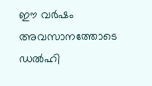ഈ വര്‍ഷം അവസാനത്തോടെ ഡല്‍ഹി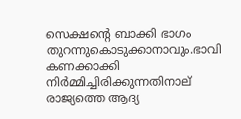സെക്ഷന്റെ ബാക്കി ഭാഗം തുറന്നുകൊടുക്കാനാവും.ഭാവി കണക്കാക്കി നിര്‍മ്മിച്ചിരിക്കുന്നതിനാല്‌ രാജ്യത്തെ ആദ്യ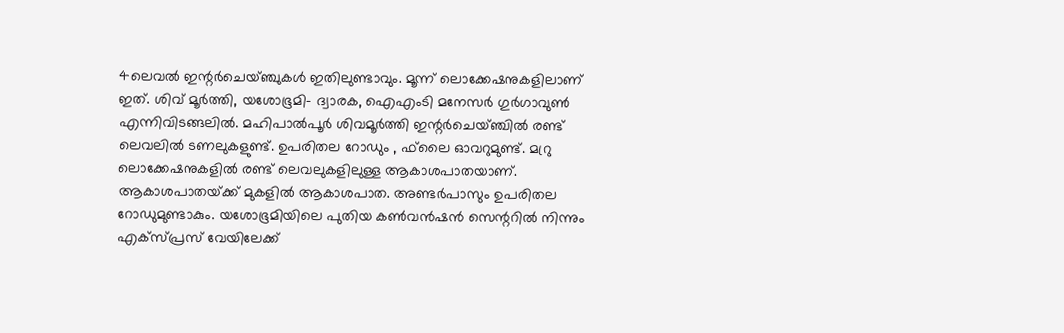4ലെവല്‍ ഇന്റര്‍ചെയ്‌ഞ്ചുകള്‍ ഇതിലുണ്ടാവും. മൂന്ന്‌ ലൊക്കേഷനുകളിലാണ്‌ ഇത്‌. ശിവ്‌ മൂര്‍ത്തി, യശോഭൂമി- ദ്വാരക, ഐഎംടി മനേസര്‍ ഗുര്‍ഗാവുണ്‍ എന്നിവിടങ്ങലില്‍. മഹിപാല്‍പൂര്‍ ശിവമൂര്‍ത്തി ഇന്റര്‍ചെയ്‌ഞ്ചില്‍ രണ്ട്‌ ലെവലില്‍ ടണലുകളുണ്ട്‌. ഉപരിതല റോഡും , ഫ്‌ലൈ ഓവറുമുണ്ട്‌. മറ്രു ലൊക്കേഷനുകളില്‍ രണ്ട്‌ ലെവലുകളിലുള്ള ആകാശപാതയാണ്‌. ആകാശപാതയ്‌ക്ക്‌ മുകളില്‍ ആകാശപാത. അണ്ടര്‍പാസും ഉപരിതല റോഡുമുണ്ടാകും. യശോഭൂമിയിലെ പുതിയ കണ്‍വന്‍ഷന്‍ സെന്ററില്‍ നിന്നും എക്‌സ്‌പ്രസ്‌ വേയിലേക്ക്‌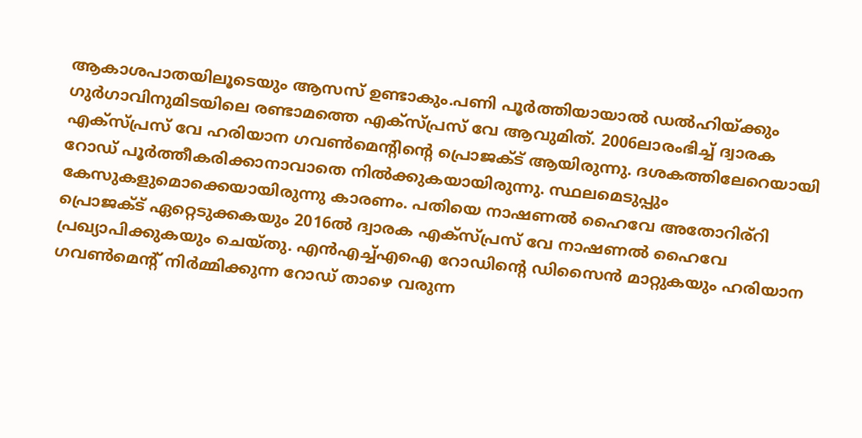ആകാശപാതയിലൂടെയും ആസസ്‌ ഉണ്ടാകും.പണി പൂര്‍ത്തിയായാല്‍ ഡല്‍ഹിയ്‌ക്കും ഗുര്‍ഗാവിനുമിടയിലെ രണ്ടാമത്തെ എക്‌സ്‌പ്രസ്‌ വേ ആവുമിത്‌. 2006ലാരംഭിച്ച്‌ ദ്വാരക എക്‌സ്‌പ്രസ്‌ വേ ഹരിയാന ഗവണ്‍മെന്റിന്റെ പ്രൊജക്ട്‌ ആയിരുന്നു. ദശകത്തിലേറെയായി റോഡ്‌ പൂര്‍ത്തീകരിക്കാനാവാതെ നില്‍ക്കുകയായിരുന്നു. സ്ഥലമെടുപ്പും കേസുകളുമൊക്കെയായിരുന്നു കാരണം. പതിയെ നാഷണല്‍ ഹൈവേ അതോറിര്‌റി പ്രൊജക്ട്‌ ഏറ്റെടുക്കകയും 2016ല്‍ ദ്വാരക എക്‌സ്‌പ്രസ്‌ വേ നാഷണല്‍ ഹൈവേ പ്രഖ്യാപിക്കുകയും ചെയ്‌തു. എന്‍എച്ച്‌എഐ റോഡിന്റെ ഡിസൈന്‍ മാറ്റുകയും ഹരിയാന ഗവണ്‍മെന്റ്‌ നിര്‍മ്മിക്കുന്ന റോഡ്‌ താഴെ വരുന്ന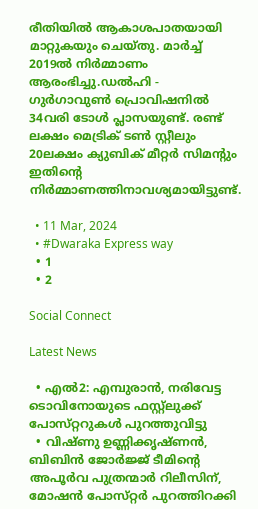രീതിയില്‍ ആകാശപാതയായി മാറ്റുകയും ചെയ്‌തു. മാര്‍ച്ച്‌ 2019ല്‍ നിര്‍മ്മാണം ആരംഭിച്ചു.ഡല്‍ഹി - ഗുര്‍ഗാവുണ്‍ പ്രൊവിഷനില്‍ 34വരി ടോള്‍ പ്ലാസയുണ്ട്‌. രണ്ട്‌ ലക്ഷം മെട്രിക്‌ ടണ്‍ സ്റ്റീലും 20ലക്ഷം ക്യുബിക്‌ മീറ്റര്‍ സിമന്റും ഇതിന്റെ നിര്‍മ്മാണത്തിനാവശ്യമായിട്ടുണ്ട്‌.

  • 11 Mar, 2024
  • #Dwaraka Express way
  • 1
  • 2

Social Connect

Latest News

  • എല്‍2: എമ്പുരാന്‍, നരിവേട്ട ടൊവിനോയുടെ ഫസ്റ്റ്‌ലുക്ക്‌ പോസ്‌റ്ററുകള്‍ പുറത്തുവിട്ടു
  • വിഷ്‌ണു ഉണ്ണിക്കൃഷ്‌ണന്‍, ബിബിന്‍ ജോര്‍ജ്ജ്‌ ടീമിന്റെ അപൂര്‍വ പുത്രന്മാര്‍ റിലീസിന്‌, മോഷന്‍ പോസ്‌റ്റര്‍ പുറത്തിറക്കി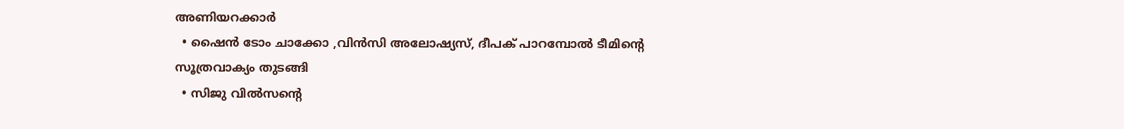അണിയറക്കാര്‍
  • ഷൈന്‍ ടോം ചാക്കോ ,വിന്‍സി അലോഷ്യസ്‌, ദീപക്‌ പാറമ്പോല്‍ ടീമിന്റെ സൂത്രവാക്യം തുടങ്ങി
  • സിജു വില്‍സന്റെ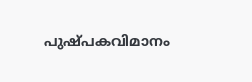പുഷ്‌പകവിമാനം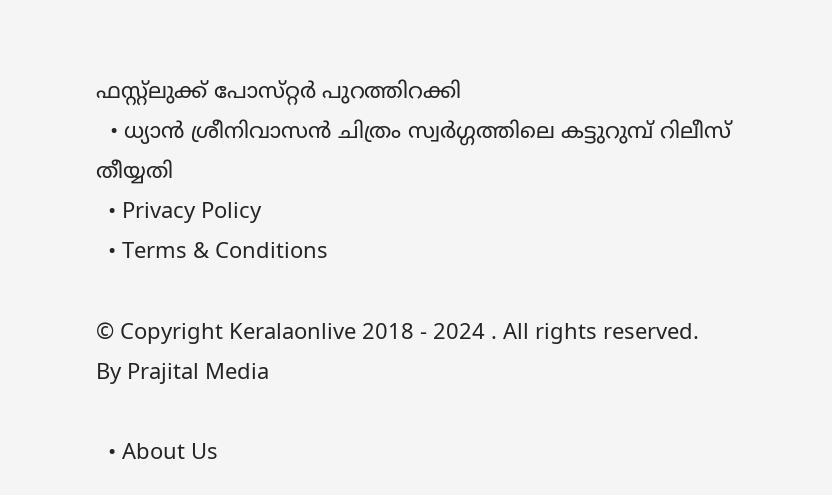ഫസ്റ്റ്‌ലുക്ക്‌ പോസ്‌റ്റര്‍ പുറത്തിറക്കി
  • ധ്യാന്‍ ശ്രീനിവാസന്‍ ചിത്രം സ്വര്‍ഗ്ഗത്തിലെ കട്ടുറുമ്പ്‌ റിലീസ്‌ തീയ്യതി
  • Privacy Policy
  • Terms & Conditions

© Copyright Keralaonlive 2018 - 2024 . All rights reserved.
By Prajital Media

  • About Us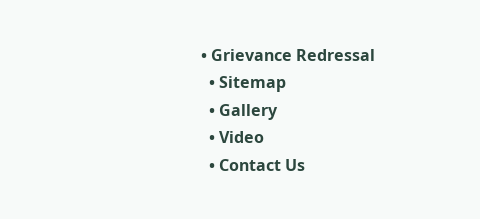• Grievance Redressal
  • Sitemap
  • Gallery
  • Video
  • Contact Us